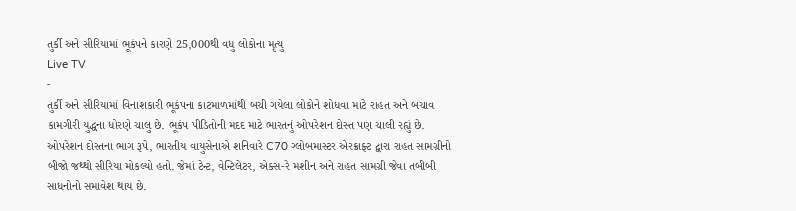તુર્કી અને સીરિયામાં ભૂકંપને કારણે 25,000થી વધુ લોકોના મૃત્યુ
Live TV
-
તુર્કી અને સીરિયામાં વિનાશકારી ભૂકંપના કાટમાળમાંથી બચી ગયેલા લોકોને શોધવા માટે રાહત અને બચાવ કામગીરી યુદ્ધના ધોરણે ચાલુ છે. ભૂકંપ પીડિતોની મદદ માટે ભારતનું ઓપરેશન દોસ્ત પણ ચાલી રહ્યું છે. ઓપરેશન દોસ્તના ભાગ રૂપે, ભારતીય વાયુસેનાએ શનિવારે C70 ગ્લોબમાસ્ટર એરક્રાફ્ટ દ્વારા રાહત સામગ્રીનો બીજો જથ્થો સીરિયા મોકલ્યો હતો. જેમાં ટેન્ટ, વેન્ટિલેટર, એક્સ-રે મશીન અને રાહત સામગ્રી જેવા તબીબી સાધનોનો સમાવેશ થાય છે.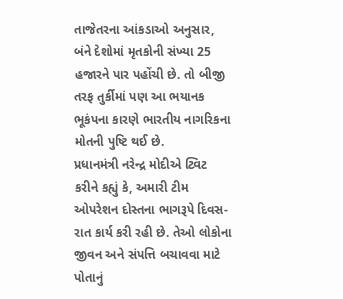તાજેતરના આંકડાઓ અનુસાર, બંને દેશોમાં મૃતકોની સંખ્યા 25 હજારને પાર પહોંચી છે. તો બીજી તરફ તુર્કીમાં પણ આ ભયાનક ભૂકંપના કારણે ભારતીય નાગરિકના મોતની પુષ્ટિ થઈ છે.
પ્રધાનમંત્રી નરેન્દ્ર મોદીએ ટ્વિટ કરીને કહ્યું કે, અમારી ટીમ ઓપરેશન દોસ્તના ભાગરૂપે દિવસ-રાત કાર્ય કરી રહી છે. તેઓ લોકોના જીવન અને સંપત્તિ બચાવવા માટે પોતાનું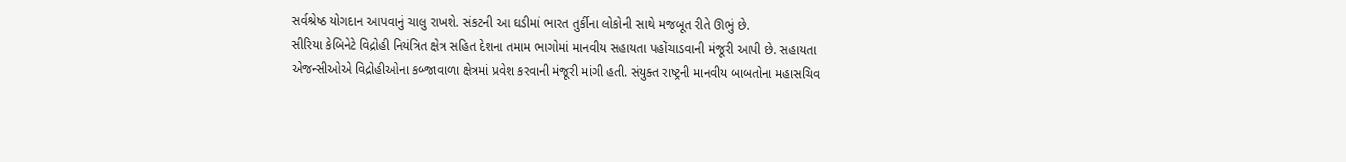સર્વશ્રેષ્ઠ યોગદાન આપવાનું ચાલુ રાખશે. સંકટની આ ઘડીમાં ભારત તુર્કીના લોકોની સાથે મજબૂત રીતે ઊભું છે.
સીરિયા કેબિનેટે વિદ્રોહી નિયંત્રિત ક્ષેત્ર સહિત દેશના તમામ ભાગોમાં માનવીય સહાયતા પહોંચાડવાની મંજૂરી આપી છે. સહાયતા એજન્સીઓએ વિદ્રોહીઓના કબ્જાવાળા ક્ષેત્રમાં પ્રવેશ કરવાની મંજૂરી માંગી હતી. સંયુક્ત રાષ્ટ્રની માનવીય બાબતોના મહાસચિવ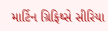માર્ટિન ગ્રિફિથ્સે સીરિયા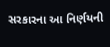સરકારના આ નિર્ણયની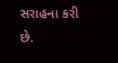સરાહના કરી છે.